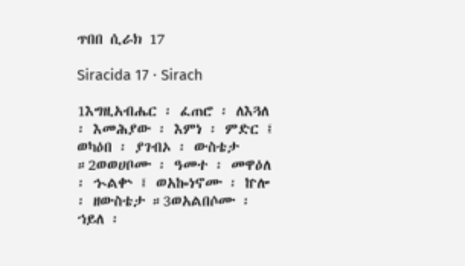ጥበበ ሲራክ 17

Siracida 17 · Sirach

1እግዚአብሔር ፡ ፈጠሮ ፡ ለእጓለ ፡ እመሕያው ፡ እምነ ፡ ምድር ፤ ወካዕበ ፡ ያገብኦ ፡ ውስቴታ ።2ወወሀቦሙ ፡ ዓመተ ፡ መዋዕለ ፡ ኍልቍ ፤ ወአኰነኖሙ ፡ ኵሎ ፡ ዘውስቴታ ።3ወአልበሶሙ ፡ ኀይለ ፡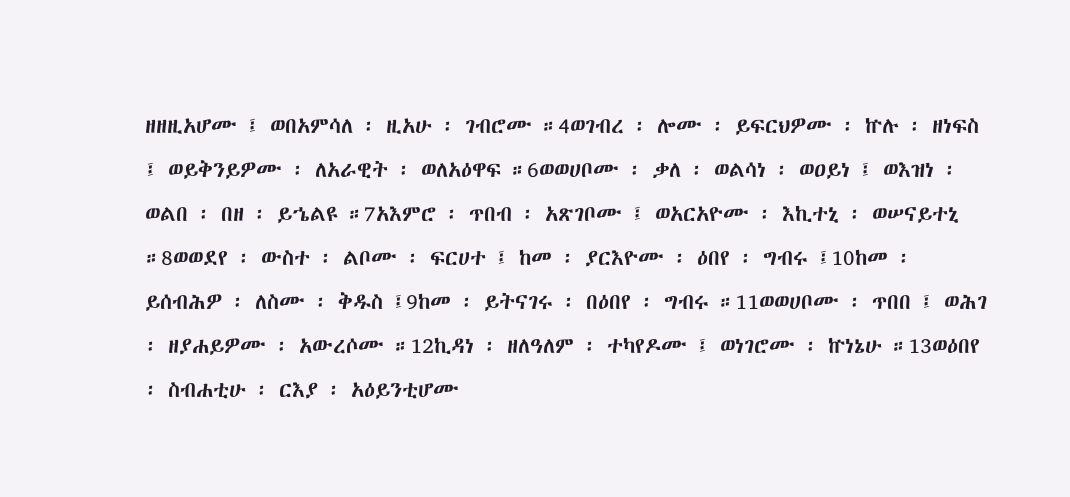ዘዘዚአሆሙ ፤ ወበአምሳለ ፡ ዚአሁ ፡ ገብሮሙ ።4ወገብረ ፡ ሎሙ ፡ ይፍርህዎሙ ፡ ኵሉ ፡ ዘነፍስ ፤ ወይቅንይዎሙ ፡ ለአራዊት ፡ ወለአዕዋፍ ።6ወወሀቦሙ ፡ ቃለ ፡ ወልሳነ ፡ ወዐይነ ፤ ወእዝነ ፡ ወልበ ፡ በዘ ፡ ይኄልዩ ።7አእምሮ ፡ ጥበብ ፡ አጽገቦሙ ፤ ወአርአዮሙ ፡ እኪተኒ ፡ ወሠናይተኒ ።8ወወደየ ፡ ውስተ ፡ ልቦሙ ፡ ፍርሀተ ፤ ከመ ፡ ያርእዮሙ ፡ ዕበየ ፡ ግብሩ ፤10ከመ ፡ ይሰብሕዎ ፡ ለስሙ ፡ ቅዱስ ፤9ከመ ፡ ይትናገሩ ፡ በዕበየ ፡ ግብሩ ።11ወወሀቦሙ ፡ ጥበበ ፤ ወሕገ ፡ ዘያሐይዎሙ ፡ አውረሶሙ ።12ኪዳነ ፡ ዘለዓለም ፡ ተካየዶሙ ፤ ወነገሮሙ ፡ ኵነኔሁ ።13ወዕበየ ፡ ስብሐቲሁ ፡ ርእያ ፡ አዕይንቲሆሙ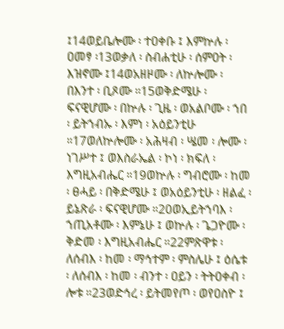፤14ወይቤሎሙ ፡ ተዐቀቡ ፤ እምኵሉ ፡ ዐመፃ ፡13ወቃለ ፡ ስብሐቲሁ ፡ ሰምዐት ፡ እዝኖሙ ፤14ወአዘዞሙ ፡ ለኵሎሙ ፡ በእንተ ፡ ቢጾሙ ።15ወቅድሜሁ ፡ ፍናዊሆሙ ፡ በኵሉ ፡ ጊዜ ፡ ወአልቦሙ ፡ ኀበ ፡ ይትኀብኡ ፡ እምነ ፡ አዕይንቲሁ ።17ወለኵሎሙ ፡ አሕዛብ ፡ ሤመ ፡ ሎሙ ፡ ነገሥተ ፤ ወእስራኤል ፡ ኮነ ፡ ክፍለ ፡ እግዚአብሔር ።19ወኵሉ ፡ ግብሮሙ ፡ ከመ ፡ ፀሓይ ፡ በቅድሜሁ ፤ ወአዕይንቲሁ ፡ ዘልፈ ፡ ይኔጽራ ፡ ፍናዊሆሙ ።20ወኢይትኀባእ ፡ ኀጢአቶሙ ፡ እምኔሁ ፤ ወኵሉ ፡ ጌጋዮሙ ፡ ቅድመ ፡ እግዚአብሔር ።22ምጽዋቱ ፡ ለሰብእ ፡ ከመ ፡ ማኅተም ፡ ምስሌሁ ፤ ዕሴቱ ፡ ለሰብእ ፡ ከመ ፡ ብንተ ፡ ዐይን ፡ ትትዐቀብ ፡ ሎቱ ።23ወድኅረ ፡ ይትመየጦ ፡ ወየዐስዮ ፤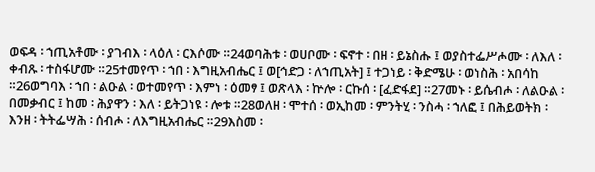ወፍዳ ፡ ኀጢአቶሙ ፡ ያገብእ ፡ ላዕለ ፡ ርእሶሙ ።24ወባሕቱ ፡ ወሀቦሙ ፡ ፍኖተ ፡ በዘ ፡ ይኔስሑ ፤ ወያስተፌሥሖሙ ፡ ለእለ ፡ ቀብጹ ፡ ተስፋሆሙ ።25ተመየጥ ፡ ኀበ ፡ እግዚአብሔር ፤ ወ[ኅድጋ ፡ ለኀጢአት] ፤ ተጋነይ ፡ ቅድሜሁ ፡ ወነስሕ ፡ አበሳከ ።26ወግባእ ፡ ኀበ ፡ ልዑል ፡ ወተመየጥ ፡ እምነ ፡ ዕመፃ ፤ ወጽላእ ፡ ኵሎ ፡ ርኩሰ ፡ [ፈድፋደ] ።27መኑ ፡ ይሴብሖ ፡ ለልዑል ፡ በመቃብር ፤ ከመ ፡ ሕያዋን ፡ እለ ፡ ይትጋነዩ ፡ ሎቱ ።28ወለዘ ፡ ሞተሰ ፡ ወኢከመ ፡ ምንትሂ ፡ ንስሓ ፡ ኀለፎ ፤ በሕይወትክ ፡ እንዘ ፡ ትትፌሣሕ ፡ ሰብሖ ፡ ለእግዚአብሔር ።29እስመ ፡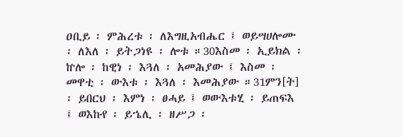ዐቢይ ፡ ምሕረቱ ፡ ለእግዚአብሔር ፤ ወይሣሀሎሙ ፡ ለእለ ፡ ይትጋነዩ ፡ ሎቱ ።30እስመ ፡ ኢይክል ፡ ኵሎ ፡ ከዊነ ፡ እጓለ ፡ አመሕያው ፤ እስመ ፡ መዋቲ ፡ ውእቱ ፡ እጓለ ፡ እመሕያው ።31ምን[ት] ፡ ይበርህ ፡ እምነ ፡ ፀሓይ ፤ ወውእቱሂ ፡ ይጠፍእ ፤ ወእኩየ ፡ ይኄሊ ፡ ዘሥጋ ፡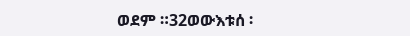ወደም ።32ወውእቱሰ ፡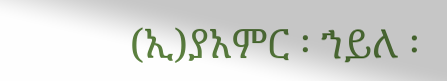(ኢ)ያአምር ፡ ኀይለ ፡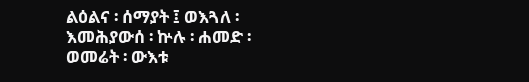ልዕልና ፡ ሰማያት ፤ ወእጓለ ፡ እመሕያውሰ ፡ ኵሉ ፡ ሐመድ ፡ ወመሬት ፡ ውእቱ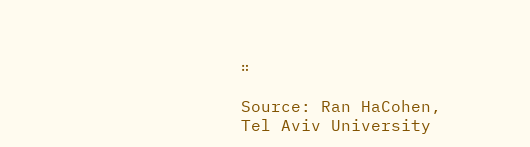።

Source: Ran HaCohen, Tel Aviv University